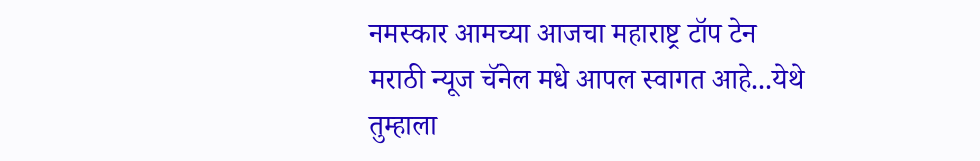नमस्कार आमच्या आजचा महाराष्ट्र टॉप टेन मराठी न्यूज चॅनेल मधे आपल स्वागत आहे...येथे तुम्हाला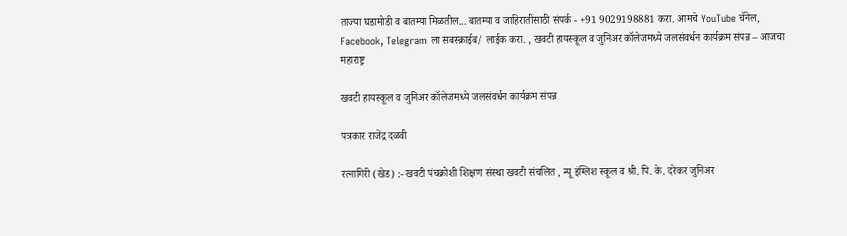ताज्या घडामोडी व बातम्या मिळतील... बातम्या व जाहिरातींसाठी संपर्क - +91 9029198881 करा. आमचे YouTube चॅनेल, Facebook, Telegram ला सबस्क्राईब/ लाईक करा. , खवटी हायस्कूल व जुनिअर कॉलेजमध्ये जलसंवर्धन कार्यक्रम संपन्न – आजचा महाराष्ट्र

खवटी हायस्कूल व जुनिअर कॉलेजमध्ये जलसंवर्धन कार्यक्रम संपन्न

पत्रकार राजेंद्र दळवी

रत्नागिरी (खेड) :- खवटी पंचक्रोशी शिक्षण संस्था खवटी संचलित , न्यू इंग्लिश स्कूल व श्री. पि. के. दरेकर जुनिअर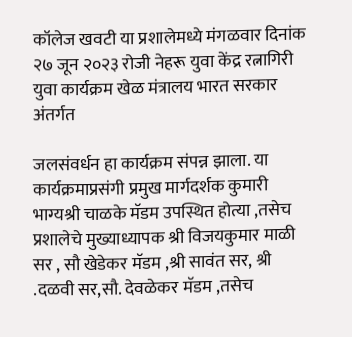कॉलेज खवटी या प्रशालेमध्ये मंगळवार दिनांक २७ जून २०२३ रोजी नेहरू युवा केंद्र रत्नागिरी युवा कार्यक्रम खेळ मंत्रालय भारत सरकार अंतर्गत

जलसंवर्धन हा कार्यक्रम संपन्न झाला. या कार्यक्रमाप्रसंगी प्रमुख मार्गदर्शक कुमारी भाग्यश्री चाळके मॅडम उपस्थित होत्या ,तसेच प्रशालेचे मुख्याध्यापक श्री विजयकुमार माळी सर , सौ खेडेकर मॅडम ,श्री सावंत सर, श्री .दळवी सर,सौ. देवळेकर मॅडम ,तसेच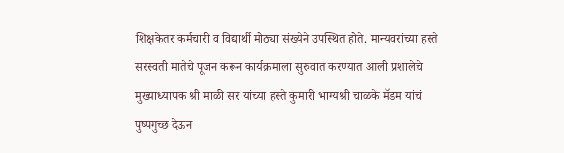शिक्षकेतर कर्मचारी व विद्यार्थी मोठ्या संख्येने उपस्थित होते. मान्यवरांच्या हस्ते सरस्वती मातेचे पूजन करून कार्यक्रमाला सुरुवात करण्यात आली प्रशालेचे मुख्याध्यापक श्री माळी सर यांच्या हस्ते कुमारी भाग्यश्री चाळके मॅडम यांचं पुष्पगुच्छ देऊन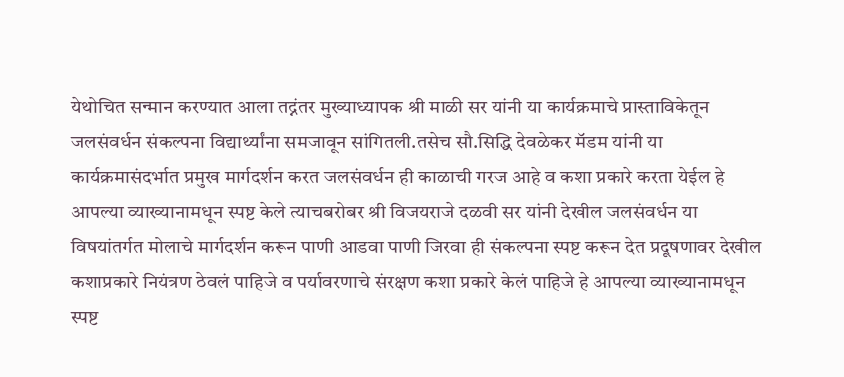येथोचित सन्मान करण्यात आला तद्नंतर मुख्याध्यापक श्री माळी सर यांनी या कार्यक्रमाचे प्रास्ताविकेतून जलसंवर्धन संकल्पना विद्यार्थ्यांना समजावून सांगितली.तसेच सौ.सिद्धि देवळेकर मॅडम यांनी या कार्यक्रमासंदर्भात प्रमुख मार्गदर्शन करत जलसंवर्धन ही काळाची गरज आहे व कशा प्रकारे करता येईल हे आपल्या व्याख्यानामधून स्पष्ट केले त्याचबरोबर श्री विजयराजे दळवी सर यांनी देखील जलसंवर्धन या विषयांतर्गत मोलाचे मार्गदर्शन करून पाणी आडवा पाणी जिरवा ही संकल्पना स्पष्ट करून देत प्रदूषणावर देखील कशाप्रकारे नियंत्रण ठेवलं पाहिजे व पर्यावरणाचे संरक्षण कशा प्रकारे केलं पाहिजे हे आपल्या व्याख्यानामधून स्पष्ट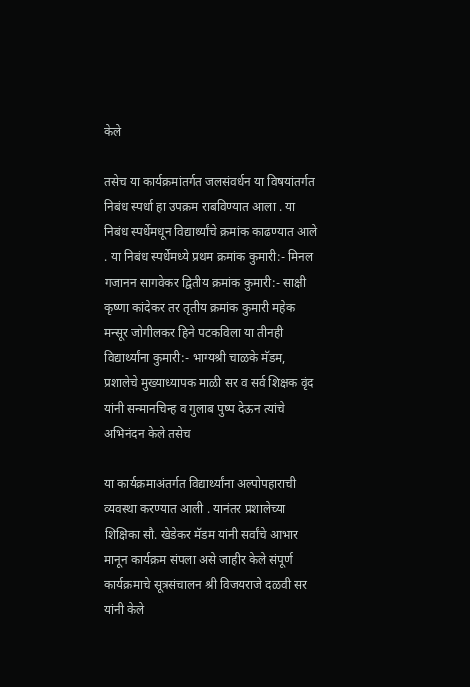केले

तसेच या कार्यक्रमांतर्गत जलसंवर्धन या विषयांतर्गत निबंध स्पर्धा हा उपक्रम राबविण्यात आला . या निबंध स्पर्धेमधून विद्यार्थ्यांचे क्रमांक काढण्यात आले . या निबंध स्पर्धेमध्ये प्रथम क्रमांक कुमारी:- मिनल गजानन सागवेकर द्वितीय क्रमांक कुमारी:- साक्षी कृष्णा कांदेकर तर तृतीय क्रमांक कुमारी महेक मन्सूर जोगीलकर हिने पटकविला या तीनही विद्यार्थ्यांना कुमारी:- भाग्यश्री चाळके मॅडम, प्रशालेचे मुख्याध्यापक माळी सर व सर्व शिक्षक वृंद यांनी सन्मानचिन्ह व गुलाब पुष्प देऊन त्यांचे अभिनंदन केले तसेच

या कार्यक्रमाअंतर्गत विद्यार्थ्यांना अल्पोपहाराची व्यवस्था करण्यात आली . यानंतर प्रशालेच्या शिक्षिका सौ. खेडेकर मॅडम यांनी सर्वांचे आभार मानून कार्यक्रम संपला असे जाहीर केले संपूर्ण कार्यक्रमाचे सूत्रसंचालन श्री विजयराजे दळवी सर यांनी केले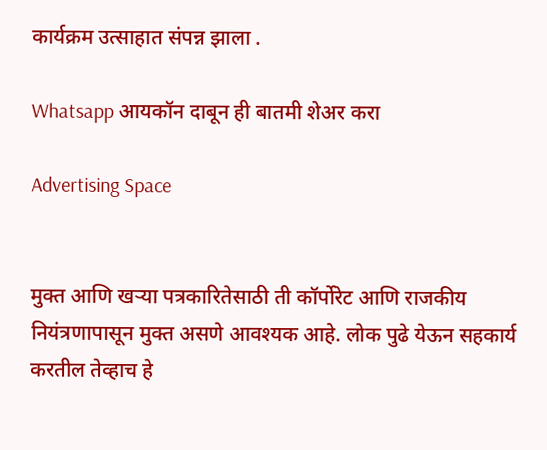कार्यक्रम उत्साहात संपन्न झाला .

Whatsapp आयकॉन दाबून ही बातमी शेअर करा

Advertising Space


मुक्त आणि खऱ्या पत्रकारितेसाठी ती कॉर्पोरेट आणि राजकीय नियंत्रणापासून मुक्त असणे आवश्यक आहे. लोक पुढे येऊन सहकार्य करतील तेव्हाच हे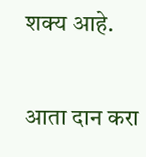शक्य आहे.

आता दान करा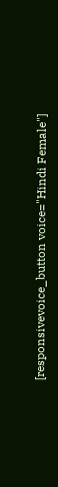[responsivevoice_button voice="Hindi Female"]